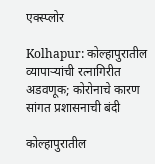एक्स्प्लोर

Kolhapur: कोल्हापुरातील व्यापाऱ्यांची रत्नागिरीत अडवणूक; कोरोनाचे कारण सांगत प्रशासनाची बंदी

कोल्हापुरातील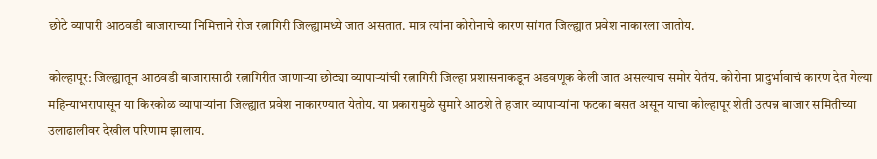छोटे व्यापारी आठवडी बाजाराच्या निमित्ताने रोज रत्नागिरी जिल्ह्यामध्ये जात असतात. मात्र त्यांना कोरोनाचे कारण सांगत जिल्ह्यात प्रवेश नाकारला जातोय.

कोल्हापूर: जिल्ह्यातून आठवडी बाजारासाठी रत्नागिरीत जाणाऱ्या छोट्या व्यापाऱ्यांची रत्नागिरी जिल्हा प्रशासनाकडून अडवणूक केली जात असल्याच समोर येतंय. कोरोना प्रादुर्भावाचं कारण देत गेल्या महिन्याभरापासून या किरकोळ व्यापाऱ्यांना जिल्ह्यात प्रवेश नाकारण्यात येतोय. या प्रकारामुळे सुमारे आठशे ते हजार व्यापाऱ्यांना फटका बसत असून याचा कोल्हापूर शेती उत्पन्न बाजार समितीच्या उलाढालीवर देखील परिणाम झालाय.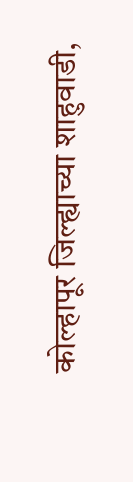कोल्हापूर जिल्ह्याच्या शाहुवाडी,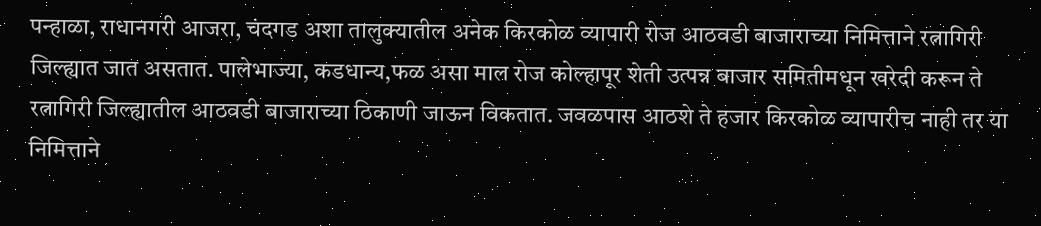पन्हाळा, राधानगरी आजरा, चंदगड अशा तालुक्यातील अनेक किरकोळ व्यापारी रोज आठवडी बाजाराच्या निमित्ताने रत्नागिरी जिल्ह्यात जात असतात. पालेभाज्या, कडधान्य,फळ असा माल रोज कोल्हापूर शेती उत्पन्न बाजार समितीमधून खरेदी करून ते रत्नागिरी जिल्ह्यातील आठवडी बाजाराच्या ठिकाणी जाऊन विकतात. जवळपास आठशे ते हजार किरकोळ व्यापारीच नाही तर या निमित्ताने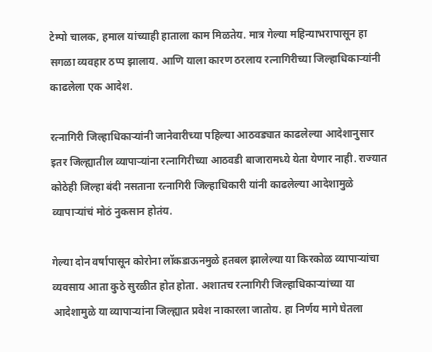टेम्पो चालक, हमाल यांच्याही हाताला काम मिळतेय. मात्र गेल्या महिन्याभरापासून हा सगळा व्यवहार ठप्प झालाय. आणि याला कारण ठरलाय रत्नागिरीच्या जिल्हाधिकाऱ्यांनी काढलेला एक आदेश.

रत्नागिरी जिल्हाधिकार्‍यांनी जानेवारीच्या पहिल्या आठवड्यात काढलेल्या आदेशानुसार इतर जिल्ह्यातील व्यापाऱ्यांना रत्नागिरीच्या आठवडी बाजारामध्ये येता येणार नाही. राज्यात कोठेही जिल्हा बंदी नसताना रत्नागिरी जिल्हाधिकारी यांनी काढलेल्या आदेशामुळे व्यापाऱ्यांचं मोठं नुकसान होतंय.

गेल्या दोन वर्षापासून कोरोना लॉकडाऊनमुळे हतबल झालेल्या या किरकोळ व्यापाऱ्यांचा व्यवसाय आता कुठे सुरळीत होत होता. अशातच रत्नागिरी जिल्हाधिकाऱ्यांच्या या आदेशामुळे या व्यापाऱ्यांना जिल्ह्यात प्रवेश नाकारला जातोय. हा निर्णय मागे घेतला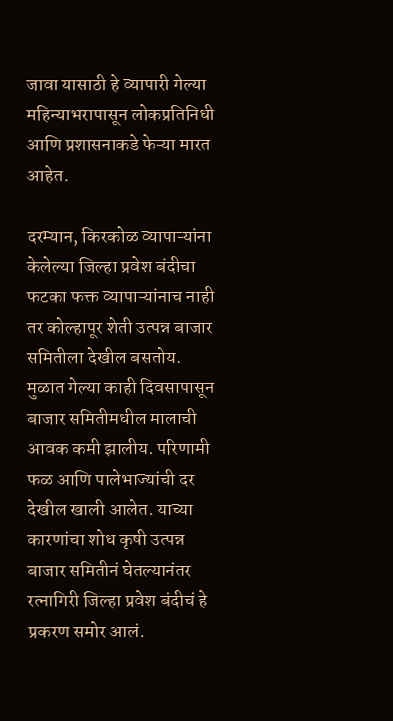जावा यासाठी हे व्यापारी गेल्या महिन्याभरापासून लोकप्रतिनिधी आणि प्रशासनाकडे फेऱ्या मारत आहेत.

दरम्यान, किरकोळ व्यापाऱ्यांना केलेल्या जिल्हा प्रवेश बंदीचा फटका फक्त व्यापाऱ्यांनाच नाही तर कोल्हापूर शेती उत्पन्न बाजार समितीला देखील बसतोय. मुळात गेल्या काही दिवसापासून बाजार समितीमधील मालाची आवक कमी झालीय. परिणामी फळ आणि पालेभाज्यांची दर देखील खाली आलेत. याच्या कारणांचा शोध कृषी उत्पन्न बाजार समितीनं घेतल्यानंतर रत्नागिरी जिल्हा प्रवेश बंदीचं हे प्रकरण समोर आलं.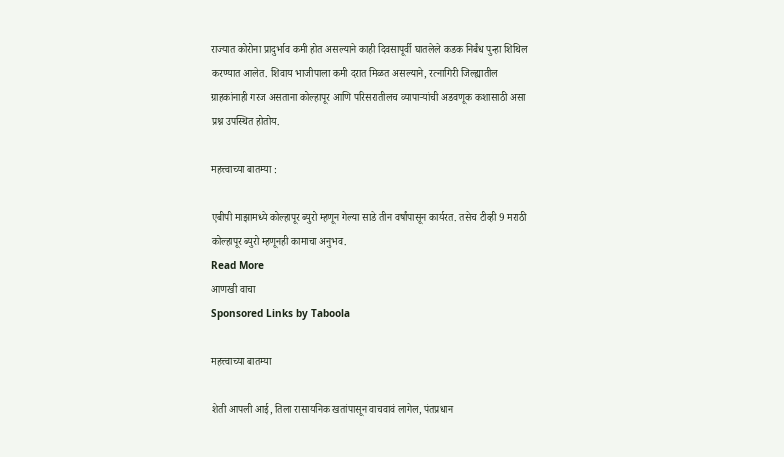राज्यात कोरोना प्रादुर्भाव कमी होत असल्याने काही दिवसापूर्वी घातलेले कडक निर्बंध पुन्हा शिथिल करण्यात आलेत. शिवाय भाजीपाला कमी दरात मिळत असल्याने, रत्नागिरी जिल्ह्यातील ग्राहकांनाही गरज असताना कोल्हापूर आणि परिसरातीलच व्यापाऱ्यांची अडवणूक कशासाठी असा प्रश्न उपस्थित होतोय.

महत्त्वाच्या बातम्या :

एबीपी माझामध्ये कोल्हापूर ब्युरो म्हणून गेल्या साडे तीन वर्षांपासून कार्यरत. तसेच टीव्ही 9 मराठी कोल्हापूर ब्युरो म्हणूनही कामाचा अनुभव.
Read More
आणखी वाचा
Sponsored Links by Taboola

महत्त्वाच्या बातम्या

शेती आपली आई, तिला रासायनिक खतांपासून वाचवावं लागेल, पंतप्रधान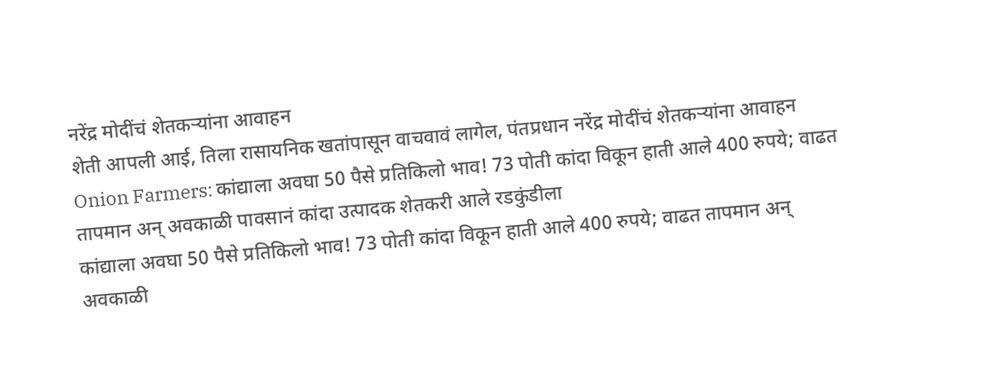नरेंद्र मोदींचं शेतकऱ्यांना आवाहन
शेती आपली आई, तिला रासायनिक खतांपासून वाचवावं लागेल, पंतप्रधान नरेंद्र मोदींचं शेतकऱ्यांना आवाहन
Onion Farmers: कांद्याला अवघा 50 पैसे प्रतिकिलो भाव! 73 पोती कांदा विकून हाती आले 400 रुपये; वाढत तापमान अन् अवकाळी पावसानं कांदा उत्पादक शेतकरी आले रडकुंडीला
कांद्याला अवघा 50 पैसे प्रतिकिलो भाव! 73 पोती कांदा विकून हाती आले 400 रुपये; वाढत तापमान अन् अवकाळी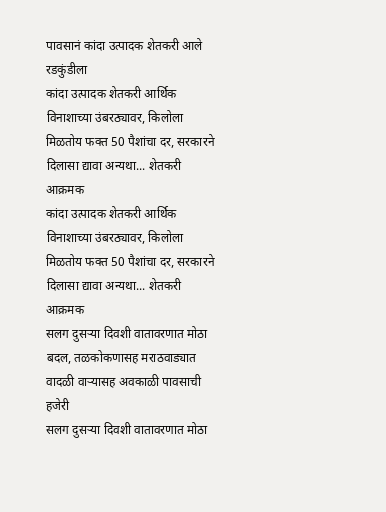पावसानं कांदा उत्पादक शेतकरी आले रडकुंडीला
कांदा उत्पादक शेतकरी आर्थिक विनाशाच्या उंबरठ्यावर, किलोला मिळतोय फक्त 50 पैशांचा दर, सरकारने दिलासा द्यावा अन्यथा... शेतकरी आक्रमक
कांदा उत्पादक शेतकरी आर्थिक विनाशाच्या उंबरठ्यावर, किलोला मिळतोय फक्त 50 पैशांचा दर, सरकारने दिलासा द्यावा अन्यथा... शेतकरी आक्रमक
सलग दुसऱ्या दिवशी वातावरणात मोठा बदल, तळकोकणासह मराठवाड्यात वादळी वाऱ्यासह अवकाळी पावसाची हजेरी
सलग दुसऱ्या दिवशी वातावरणात मोठा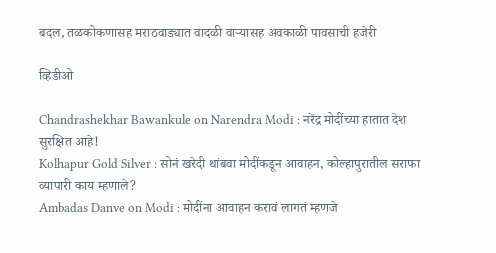बदल, तळकोकणासह मराठवाड्यात वादळी वाऱ्यासह अवकाळी पावसाची हजेरी

व्हिडीओ

Chandrashekhar Bawankule on Narendra Modi : नरेंद्र मोदींच्या हातात देश सुरक्षित आहे!
Kolhapur Gold Silver : सोनं खरेदी थांबवा मोदींकडून आवाहन, कोल्हापुरातील सराफा व्यापारी काय म्हणाले?
Ambadas Danve on Modi : मोदींना आवाहन करावं लागतं म्हणजे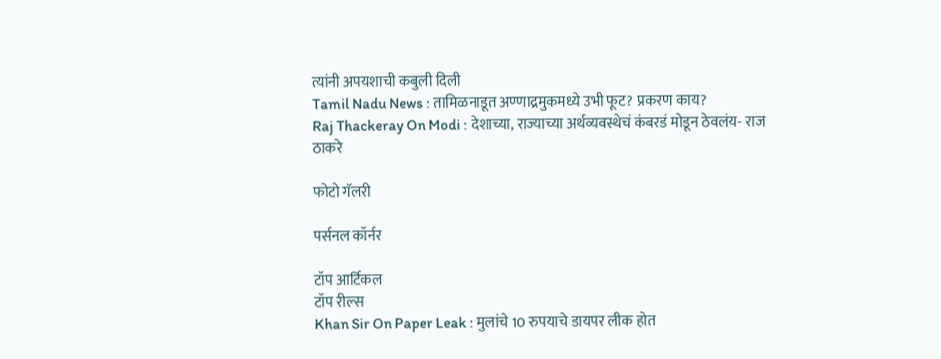त्यांनी अपयशाची कबुली दिली
Tamil Nadu News : तामिळनाडूत अण्णाद्रमुकमध्ये उभी फूट? प्रकरण काय?
Raj Thackeray On Modi : देशाच्या, राज्याच्या अर्थव्यवस्थेचं कंबरडं मोडून ठेवलंय- राज ठाकरे

फोटो गॅलरी

पर्सनल कॉर्नर

टॉप आर्टिकल
टॉप रील्स
Khan Sir On Paper Leak : मुलांचे 10 रुपयाचे डायपर लीक होत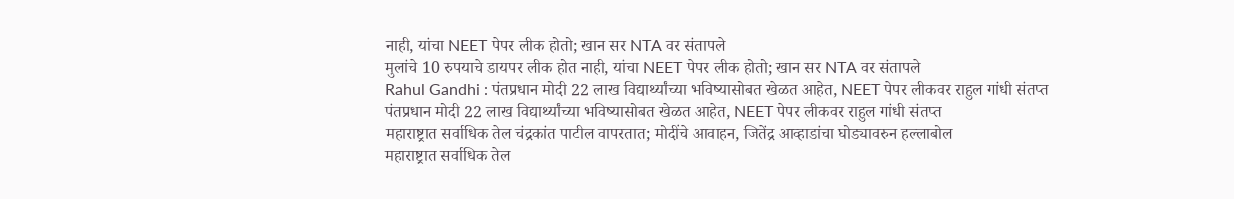नाही, यांचा NEET पेपर लीक होतो; खान सर NTA वर संतापले
मुलांचे 10 रुपयाचे डायपर लीक होत नाही, यांचा NEET पेपर लीक होतो; खान सर NTA वर संतापले
Rahul Gandhi : पंतप्रधान मोदी 22 लाख विद्यार्थ्यांच्या भविष्यासोबत खेळत आहेत, NEET पेपर लीकवर राहुल गांधी संतप्त
पंतप्रधान मोदी 22 लाख विद्यार्थ्यांच्या भविष्यासोबत खेळत आहेत, NEET पेपर लीकवर राहुल गांधी संतप्त
महाराष्ट्रात सर्वाधिक तेल चंद्रकांत पाटील वापरतात; मोदींचे आवाहन, जितेंद्र आव्हाडांचा घोड्यावरुन हल्लाबोल
महाराष्ट्रात सर्वाधिक तेल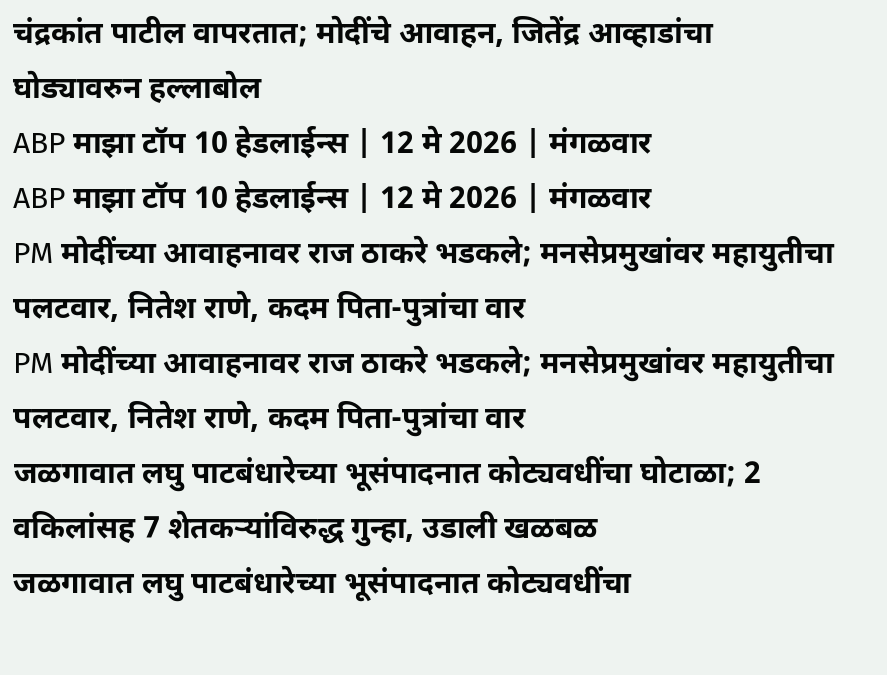चंद्रकांत पाटील वापरतात; मोदींचे आवाहन, जितेंद्र आव्हाडांचा घोड्यावरुन हल्लाबोल
ABP माझा टॉप 10 हेडलाईन्स | 12 मे 2026 | मंगळवार
ABP माझा टॉप 10 हेडलाईन्स | 12 मे 2026 | मंगळवार
PM मोदींच्या आवाहनावर राज ठाकरे भडकले; मनसेप्रमुखांवर महायुतीचा पलटवार, नितेश राणे, कदम पिता-पुत्रांचा वार
PM मोदींच्या आवाहनावर राज ठाकरे भडकले; मनसेप्रमुखांवर महायुतीचा पलटवार, नितेश राणे, कदम पिता-पुत्रांचा वार
जळगावात लघु पाटबंधारेच्या भूसंपादनात कोट्यवधींचा घोटाळा; 2 वकिलांसह 7 शेतकऱ्यांविरुद्ध गुन्हा, उडाली खळबळ
जळगावात लघु पाटबंधारेच्या भूसंपादनात कोट्यवधींचा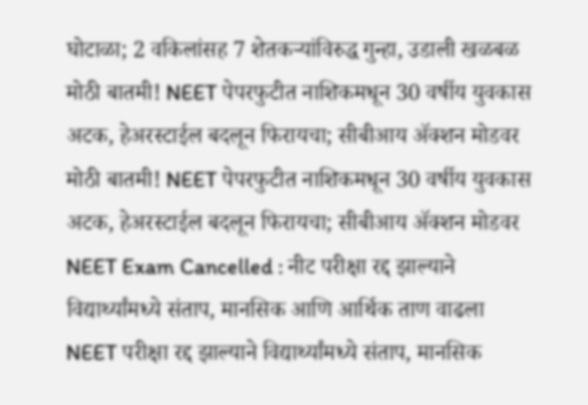घोटाळा; 2 वकिलांसह 7 शेतकऱ्यांविरुद्ध गुन्हा, उडाली खळबळ
मोठी बातमी! NEET पेपरफुटीत नाशिकमधून 30 वर्षीय युवकास अटक, हेअरस्टाईल बदलून फिरायचा; सीबीआय ॲक्शन मोडवर
मोठी बातमी! NEET पेपरफुटीत नाशिकमधून 30 वर्षीय युवकास अटक, हेअरस्टाईल बदलून फिरायचा; सीबीआय ॲक्शन मोडवर
NEET Exam Cancelled : नीट परीक्षा रद्द झाल्याने विद्यार्थ्यांमध्ये संताप, मानसिक आणि आर्थिक ताण वाढला
NEET परीक्षा रद्द झाल्याने विद्यार्थ्यांमध्ये संताप, मानसिक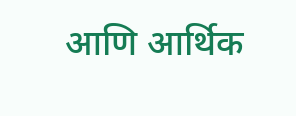आणि आर्थिक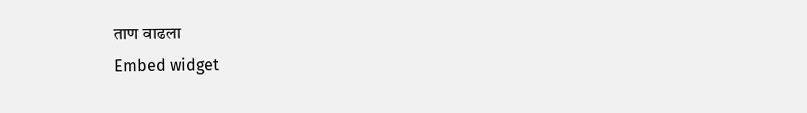ताण वाढला
Embed widget